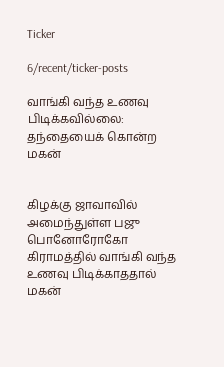Ticker

6/recent/ticker-posts

வாங்கி வந்த உணவு பிடிக்கவில்லை: தந்தையைக் கொன்ற மகன்


கிழக்கு ஜாவாவில் அமைந்துள்ள பஜு பொனோரோகோ கிராமத்தில் வாங்கி வந்த உணவு பிடிக்காததால் மகன்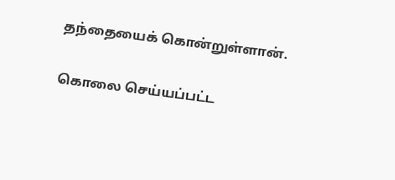தந்தையைக் கொன்றுள்ளான்.

கொலை செய்யப்பட்ட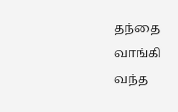தந்தை வாங்கி வந்த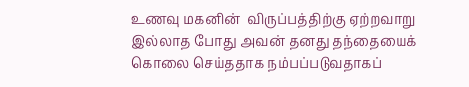உணவு மகனின்  விருப்பத்திற்கு ஏற்றவாறு இல்லாத போது அவன் தனது தந்தையைக் கொலை செய்ததாக நம்பப்படுவதாகப்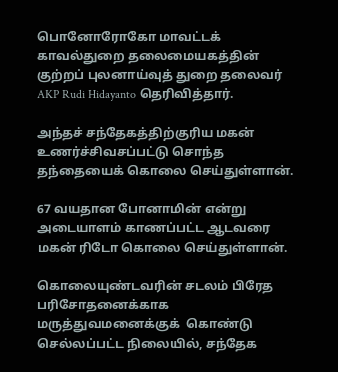பொனோரோகோ மாவட்டக் காவல்துறை தலைமையகத்தின் குற்றப் புலனாய்வுத் துறை தலைவர் AKP Rudi Hidayanto தெரிவித்தார்.

அந்தச் சந்தேகத்திற்குரிய மகன்  உணர்ச்சிவசப்பட்டு சொந்த தந்தையைக் கொலை செய்துள்ளான்.

67 வயதான போனாமின் என்று அடையாளம் காணப்பட்ட ஆடவரை மகன் ரிடோ கொலை செய்துள்ளான்.

கொலையுண்டவரின் சடலம் பிரேத பரிசோதனைக்காக மருத்துவமனைக்குக்  கொண்டு செல்லப்பட்ட நிலையில், சந்தேக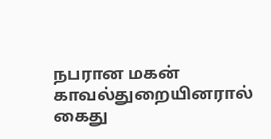நபரான மகன் காவல்துறையினரால் கைது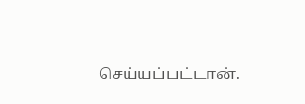செய்யப்பட்டான்.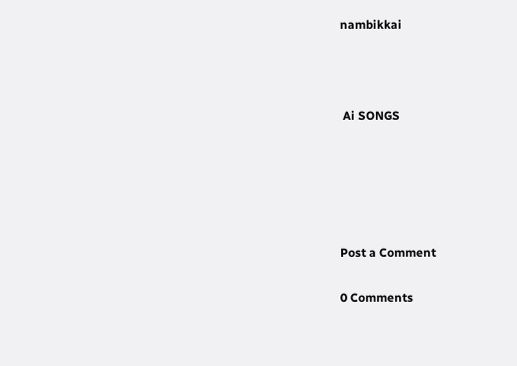nambikkai



 Ai SONGS





Post a Comment

0 Comments